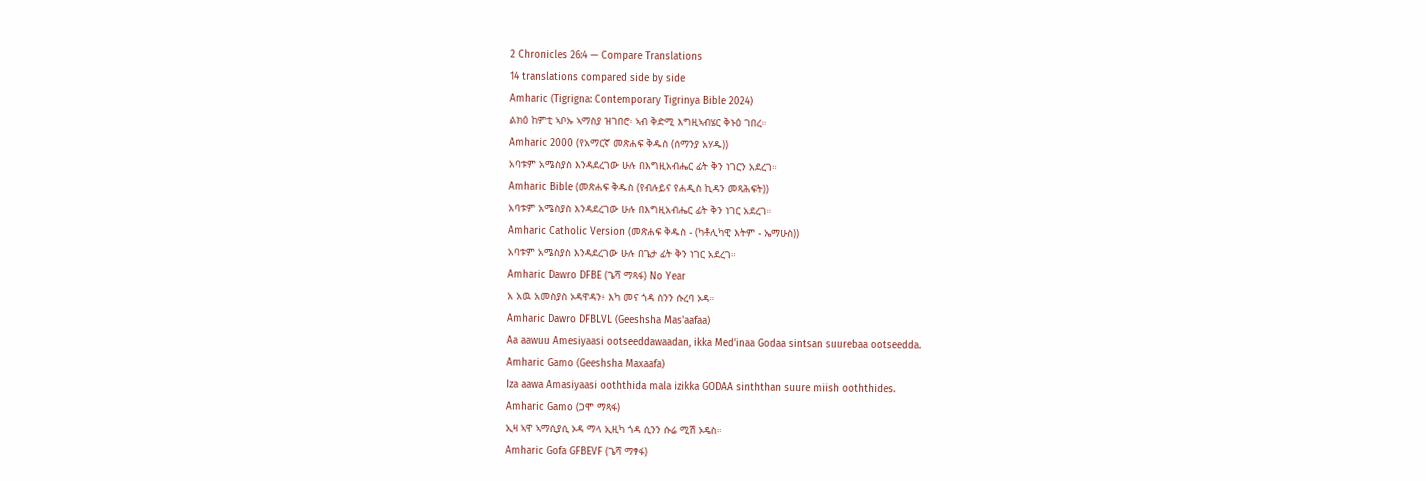2 Chronicles 26:4 — Compare Translations
14 translations compared side by side
Amharic (Tigrigna: Contemporary Tigrinya Bible 2024)
ልክዕ ከምቲ ኣቦኡ ኣማስያ ዝገበሮ፡ ኣብ ቅድሚ እግዚኣብሄር ቅኑዕ ገበረ።
Amharic 2000 (የአማርኛ መጽሐፍ ቅዱስ (ሰማንያ አሃዱ))
አባቱም አሜስያስ እንዳደረገው ሁሉ በእግዚአብሔር ፊት ቅን ነገርን አደረገ።
Amharic Bible (መጽሐፍ ቅዱስ (የብሉይና የሐዲስ ኪዳን መጻሕፍት))
አባቱም አሜስያስ እንዳደረገው ሁሉ በእግዚአብሔር ፊት ቅን ነገር አደረገ።
Amharic Catholic Version (መጽሐፍ ቅዱስ - (ካቶሊካዊ እትም - ኤማሁስ))
አባቱም አሜስያስ እንዳደረገው ሁሉ በጌታ ፊት ቅን ነገር አደረገ።
Amharic Dawro DFBE (ጌሻ ማጻፋ) No Year
አ አዉ አመስያስ ኦዳዋዳን፥ እካ መና ጎዳ ስንን ሱረባ ኦዳ።
Amharic Dawro DFBLVL (Geeshsha Mas'aafaa)
Aa aawuu Amesiyaasi ootseeddawaadan, ikka Med'inaa Godaa sintsan suurebaa ootseedda.
Amharic Gamo (Geeshsha Maxaafa)
Iza aawa Amasiyaasi ooththida mala izikka GODAA sinththan suure miish ooththides.
Amharic Gamo (ጋሞ ማጻፋ)
ኢዛ ኣዋ ኣማሲያሲ ኦዳ ማላ ኢዚካ ጎዳ ሲንን ሱሬ ሚሽ ኦዴስ።
Amharic Gofa GFBEVF (ጌሻ ማፃፋ)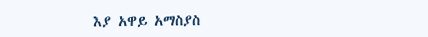እያ አዋይ አማስያስ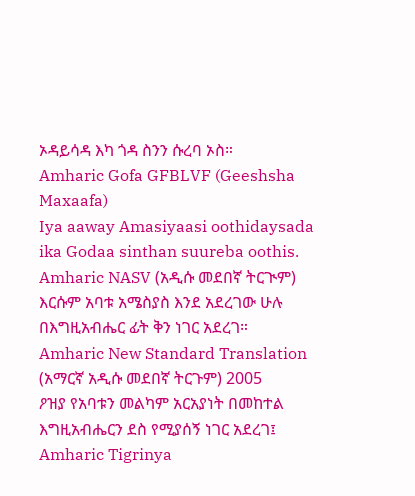ኦዳይሳዳ እካ ጎዳ ስንን ሱረባ ኦስ።
Amharic Gofa GFBLVF (Geeshsha Maxaafa)
Iya aaway Amasiyaasi oothidaysada ika Godaa sinthan suureba oothis.
Amharic NASV (አዲሱ መደበኛ ትርጒም)
እርሱም አባቱ አሜስያስ እንደ አደረገው ሁሉ በእግዚአብሔር ፊት ቅን ነገር አደረገ።
Amharic New Standard Translation (አማርኛ አዲሱ መደበኛ ትርጉም) 2005
ዖዝያ የአባቱን መልካም አርአያነት በመከተል እግዚአብሔርን ደስ የሚያሰኝ ነገር አደረገ፤
Amharic Tigrinya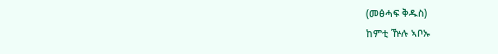(መፅሓፍ ቅዱስ)
ከምቲ ዅሉ ኣቦኡ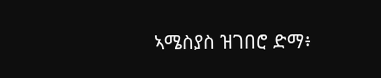ኣሜስያስ ዝገበሮ ድማ፥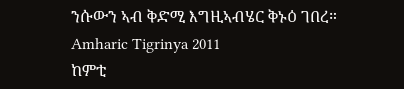ንሱውን ኣብ ቅድሚ እግዚኣብሄር ቅኑዕ ገበረ።
Amharic Tigrinya 2011
ከምቲ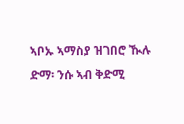ኣቦኡ ኣማስያ ዝገበሮ ዂሉ ድማ፡ ንሱ ኣብ ቅድሚ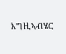እግዚኣብሄር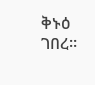ቅኑዕ ገበረ።